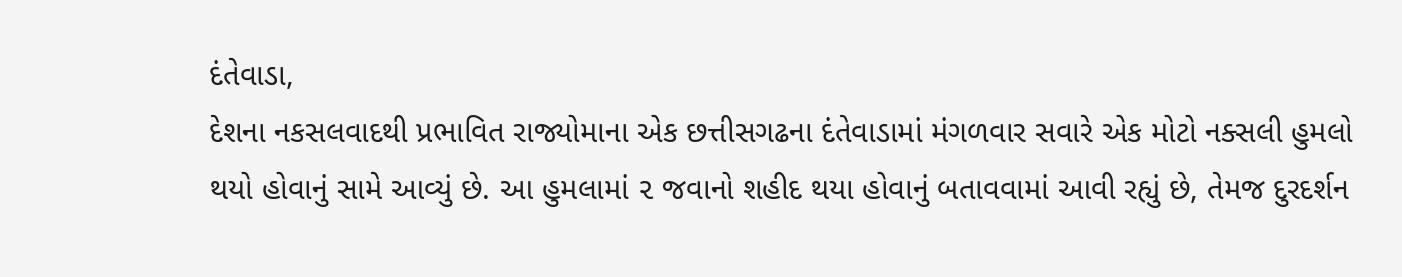દંતેવાડા,
દેશના નકસલવાદથી પ્રભાવિત રાજ્યોમાના એક છત્તીસગઢના દંતેવાડામાં મંગળવાર સવારે એક મોટો નક્સલી હુમલો થયો હોવાનું સામે આવ્યું છે. આ હુમલામાં ૨ જવાનો શહીદ થયા હોવાનું બતાવવામાં આવી રહ્યું છે, તેમજ દુરદર્શન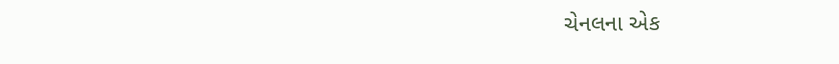ચેનલના એક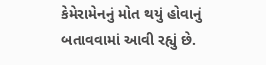કેમેરામેનનું મોત થયું હોવાનું બતાવવામાં આવી રહ્યું છે.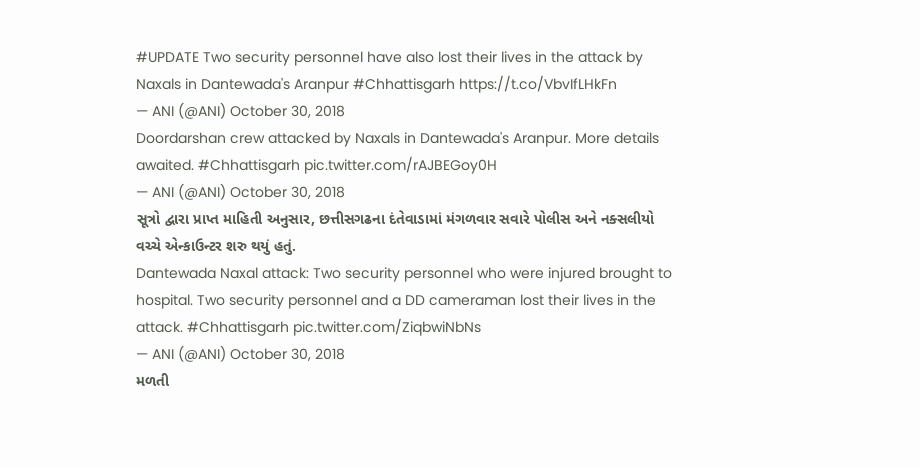#UPDATE Two security personnel have also lost their lives in the attack by Naxals in Dantewada's Aranpur #Chhattisgarh https://t.co/VbvIfLHkFn
— ANI (@ANI) October 30, 2018
Doordarshan crew attacked by Naxals in Dantewada's Aranpur. More details awaited. #Chhattisgarh pic.twitter.com/rAJBEGoy0H
— ANI (@ANI) October 30, 2018
સૂત્રો દ્વારા પ્રાપ્ત માહિતી અનુસાર, છત્તીસગઢના દંતેવાડામાં મંગળવાર સવારે પોલીસ અને નક્સલીયો વચ્ચે એન્કાઉન્ટર શરુ થયું હતું.
Dantewada Naxal attack: Two security personnel who were injured brought to hospital. Two security personnel and a DD cameraman lost their lives in the attack. #Chhattisgarh pic.twitter.com/ZiqbwiNbNs
— ANI (@ANI) October 30, 2018
મળતી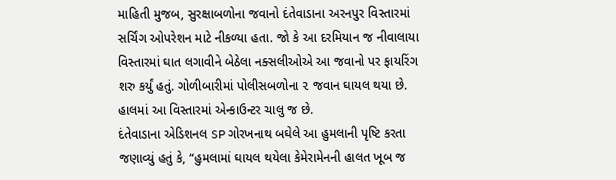માહિતી મુજબ, સુરક્ષાબળોના જવાનો દંતેવાડાના અરનપુર વિસ્તારમાં સર્ચિંગ ઓપરેશન માટે નીકળ્યા હતા. જો કે આ દરમિયાન જ નીવાલાયા વિસ્તારમાં ઘાત લગાવીને બેઠેલા નક્સલીઓએ આ જવાનો પર ફાયરિંગ શરુ કર્યું હતું. ગોળીબારીમાં પોલીસબળોના ૨ જવાન ઘાયલ થયા છે. હાલમાં આ વિસ્તારમાં એન્કાઉન્ટર ચાલુ જ છે.
દંતેવાડાના એડિશનલ SP ગોરખનાથ બઘેલે આ હુમલાની પૃષ્ટિ કરતા જણાવ્યું હતું કે, “હુમલામાં ઘાયલ થયેલા કેમેરામેનની હાલત ખૂબ જ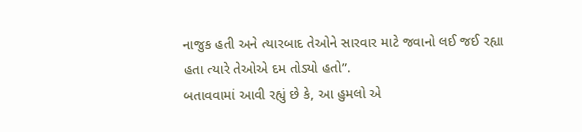નાજુક હતી અને ત્યારબાદ તેઓને સારવાર માટે જવાનો લઈ જઈ રહ્યા હતા ત્યારે તેઓએ દમ તોડ્યો હતો”.
બતાવવામાં આવી રહ્યું છે કે, આ હુમલો એ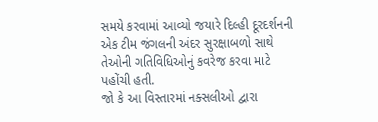સમયે કરવામાં આવ્યો જયારે દિલ્હી દૂરદર્શનની એક ટીમ જંગલની અંદર સુરક્ષાબળો સાથે તેઓની ગતિવિધિઓનું કવરેજ કરવા માટે પહોંચી હતી.
જો કે આ વિસ્તારમાં નક્સલીઓ દ્વારા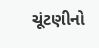ચૂંટણીનો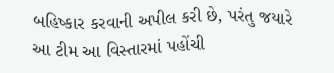બહિષ્કાર કરવાની અપીલ કરી છે, પરંતુ જયારે આ ટીમ આ વિસ્તારમાં પહોંચી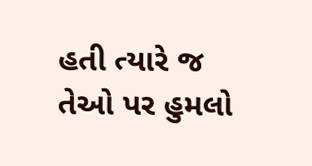હતી ત્યારે જ તેઓ પર હુમલો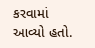કરવામાં આવ્યો હતો.